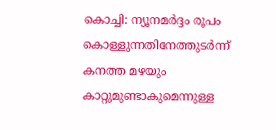കൊച്ചി: ന്യൂനമർദ്ദം രൂപം കൊള്ളുന്നതിനേത്തുടർന്ന് കനത്ത മഴയും കാറ്റുമുണ്ടാകുമെന്നുള്ള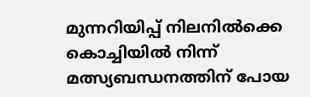മുന്നറിയിപ്പ് നിലനിൽക്കെ കൊച്ചിയിൽ നിന്ന് മത്സ്യബന്ധനത്തിന് പോയ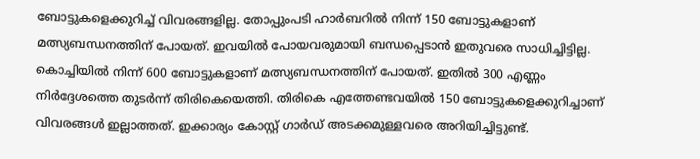ബോട്ടുകളെക്കുറിച്ച് വിവരങ്ങളില്ല. തോപ്പുംപടി ഹാർബറിൽ നിന്ന് 150 ബോട്ടുകളാണ് മത്സ്യബന്ധനത്തിന് പോയത്. ഇവയിൽ പോയവരുമായി ബന്ധപ്പെടാൻ ഇതുവരെ സാധിച്ചിട്ടില്ല. കൊച്ചിയിൽ നിന്ന് 600 ബോട്ടുകളാണ് മത്സ്യബന്ധനത്തിന് പോയത്. ഇതിൽ 300 എണ്ണം നിർദ്ദേശത്തെ തുടർന്ന് തിരികെയെത്തി. തിരികെ എത്തേണ്ടവയിൽ 150 ബോട്ടുകളെക്കുറിച്ചാണ് വിവരങ്ങൾ ഇല്ലാത്തത്. ഇക്കാര്യം കോസ്റ്റ് ഗാർഡ് അടക്കമുള്ളവരെ അറിയിച്ചിട്ടുണ്ട്.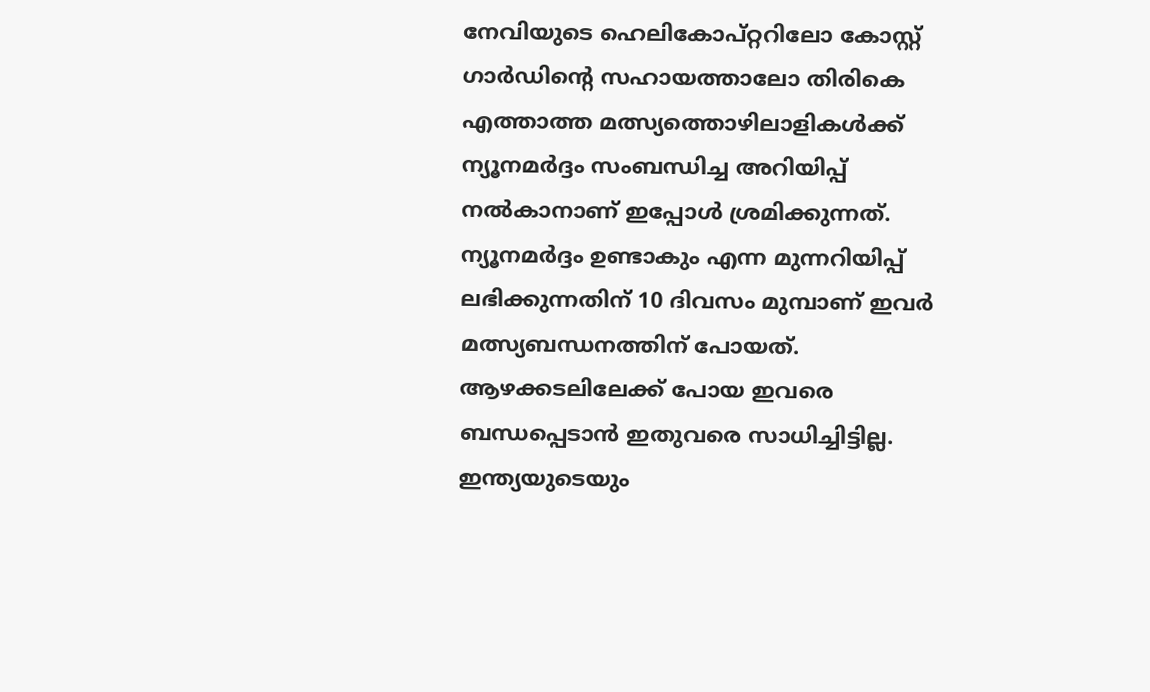നേവിയുടെ ഹെലികോപ്റ്ററിലോ കോസ്റ്റ് ഗാർഡിന്റെ സഹായത്താലോ തിരികെ എത്താത്ത മത്സ്യത്തൊഴിലാളികൾക്ക് ന്യൂനമർദ്ദം സംബന്ധിച്ച അറിയിപ്പ് നൽകാനാണ് ഇപ്പോൾ ശ്രമിക്കുന്നത്. ന്യൂനമർദ്ദം ഉണ്ടാകും എന്ന മുന്നറിയിപ്പ് ലഭിക്കുന്നതിന് 10 ദിവസം മുമ്പാണ് ഇവർ മത്സ്യബന്ധനത്തിന് പോയത്. ആഴക്കടലിലേക്ക് പോയ ഇവരെ ബന്ധപ്പെടാൻ ഇതുവരെ സാധിച്ചിട്ടില്ല. ഇന്ത്യയുടെയും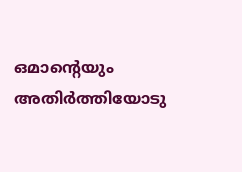ഒമാന്റെയും അതിർത്തിയോടു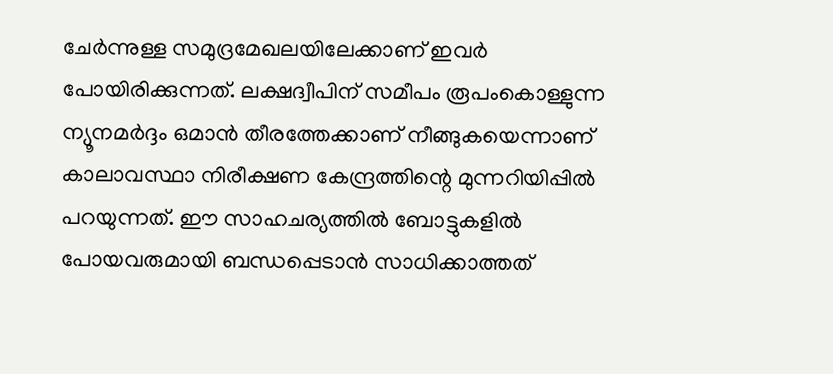ചേർന്നുള്ള സമുദ്രമേഖലയിലേക്കാണ് ഇവർ പോയിരിക്കുന്നത്. ലക്ഷദ്വീപിന് സമീപം രൂപംകൊള്ളുന്ന ന്യൂനമർദ്ദം ഒമാൻ തീരത്തേക്കാണ് നീങ്ങുകയെന്നാണ് കാലാവസ്ഥാ നിരീക്ഷണ കേന്ദ്രത്തിന്റെ മുന്നറിയിപ്പിൽ പറയുന്നത്. ഈ സാഹചര്യത്തിൽ ബോട്ടുകളിൽ പോയവരുമായി ബന്ധപ്പെടാൻ സാധിക്കാത്തത്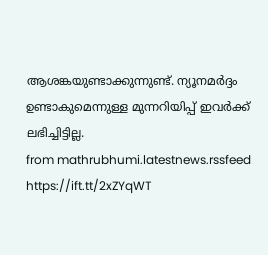ആശങ്കയുണ്ടാക്കുന്നുണ്ട്. ന്യൂനമർദ്ദം ഉണ്ടാകുമെന്നുള്ള മുന്നറിയിപ്പ് ഇവർക്ക് ലഭിച്ചിട്ടില്ല.
from mathrubhumi.latestnews.rssfeed https://ift.tt/2xZYqWT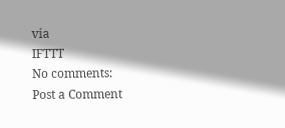via
IFTTT
No comments:
Post a Comment